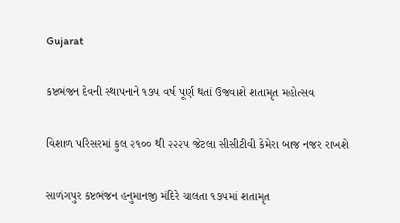Gujarat

કષ્ટભંજન દેવની સ્થાપનાને ૧૭૫ વર્ષ પૂર્ણ થતાં ઉજવાશે શતામૃત મહોત્સવ

વિશાળ પરિસરમાં કુલ ૨૧૦૦ થી ૨૨૨૫ જેટલા સીસીટીવી કેમેરા બાજ નજર રાખશે

સાળંગપુર કષ્ટભંજન હનુમાનજી મંદિરે ચાલતા ૧૭૫માં શતામૃત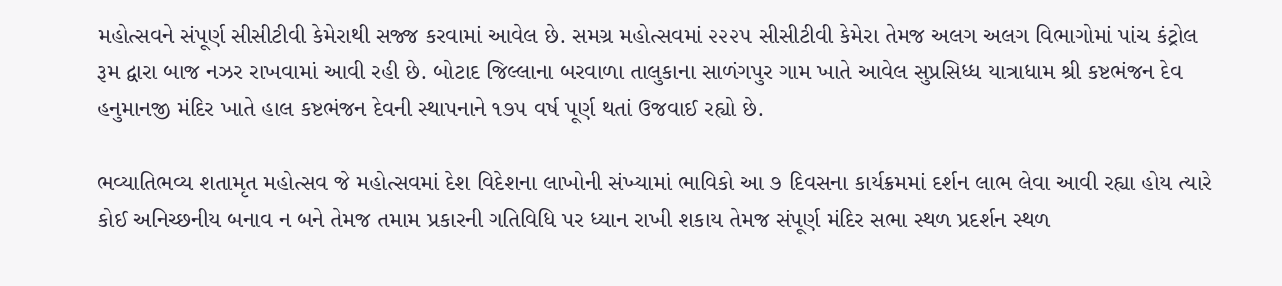મહોત્સવને સંપૂર્ણ સીસીટીવી કેમેરાથી સજ્જ કરવામાં આવેલ છે. સમગ્ર મહોત્સવમાં ૨૨૨૫ સીસીટીવી કેમેરા તેમજ અલગ અલગ વિભાગોમાં પાંચ કંટ્રોલ રૂમ દ્વારા બાજ નઝર રાખવામાં આવી રહી છે. બોટાદ જિલ્લાના બરવાળા તાલુકાના સાળંગપુર ગામ ખાતે આવેલ સુપ્રસિધ્ધ યાત્રાધામ શ્રી કષ્ટભંજન દેવ હનુમાનજી મંદિર ખાતે હાલ કષ્ટભંજન દેવની સ્થાપનાને ૧૭૫ વર્ષ પૂર્ણ થતાં ઉજવાઈ રહ્યો છે.

ભવ્યાતિભવ્ય શતામૃત મહોત્સવ જે મહોત્સવમાં દેશ વિદેશના લાખોની સંખ્યામાં ભાવિકો આ ૭ દિવસના કાર્યક્રમમાં દર્શન લાભ લેવા આવી રહ્યા હોય ત્યારે કોઈ અનિચ્છનીય બનાવ ન બને તેમજ તમામ પ્રકારની ગતિવિધિ પર ધ્યાન રાખી શકાય તેમજ સંપૂર્ણ મંદિર સભા સ્થળ પ્રદર્શન સ્થળ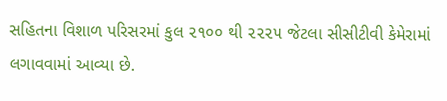સહિતના વિશાળ પરિસરમાં કુલ ૨૧૦૦ થી ૨૨૨૫ જેટલા સીસીટીવી કેમેરામાં લગાવવામાં આવ્યા છે.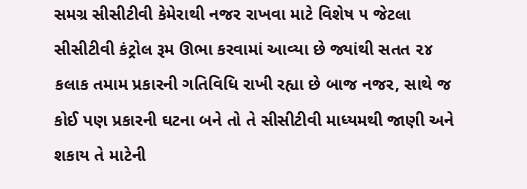સમગ્ર સીસીટીવી કેમેરાથી નજર રાખવા માટે વિશેષ ૫ જેટલા સીસીટીવી કંટ્રોલ રૂમ ઊભા કરવામાં આવ્યા છે જ્યાંથી સતત ૨૪ કલાક તમામ પ્રકારની ગતિવિધિ રાખી રહ્યા છે બાજ નજર, સાથે જ કોઈ પણ પ્રકારની ઘટના બને તો તે સીસીટીવી માધ્યમથી જાણી અને શકાય તે માટેની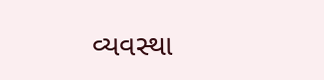વ્યવસ્થા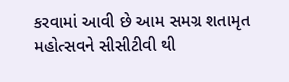કરવામાં આવી છે આમ સમગ્ર શતામૃત મહોત્સવને સીસીટીવી થી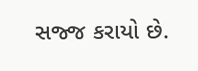સજ્જ કરાયો છે.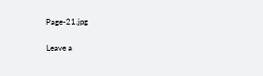Page-21.jpg

Leave a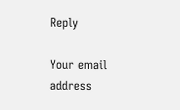Reply

Your email address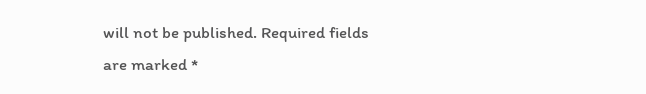will not be published. Required fields are marked *